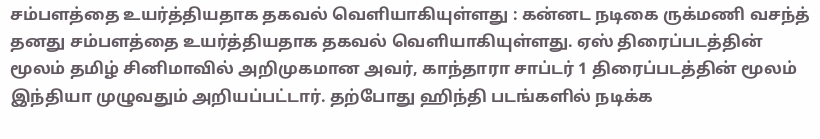சம்பளத்தை உயர்த்தியதாக தகவல் வெளியாகியுள்ளது : கன்னட நடிகை ருக்மணி வசந்த் தனது சம்பளத்தை உயர்த்தியதாக தகவல் வெளியாகியுள்ளது. ஏஸ் திரைப்படத்தின் மூலம் தமிழ் சினிமாவில் அறிமுகமான அவர், காந்தாரா சாப்டர் 1 திரைப்படத்தின் மூலம் இந்தியா முழுவதும் அறியப்பட்டார். தற்போது ஹிந்தி படங்களில் நடிக்க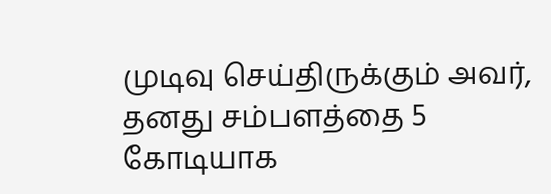முடிவு செய்திருக்கும் அவர், தனது சம்பளத்தை 5 கோடியாக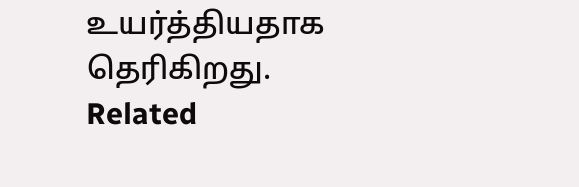உயர்த்தியதாக தெரிகிறது. Related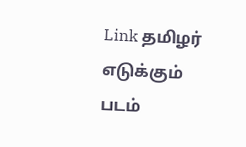Link தமிழர் எடுக்கும் படம்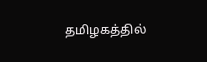தமிழகத்தில்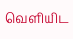வெளியிட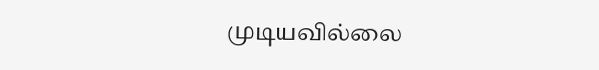முடியவில்லை